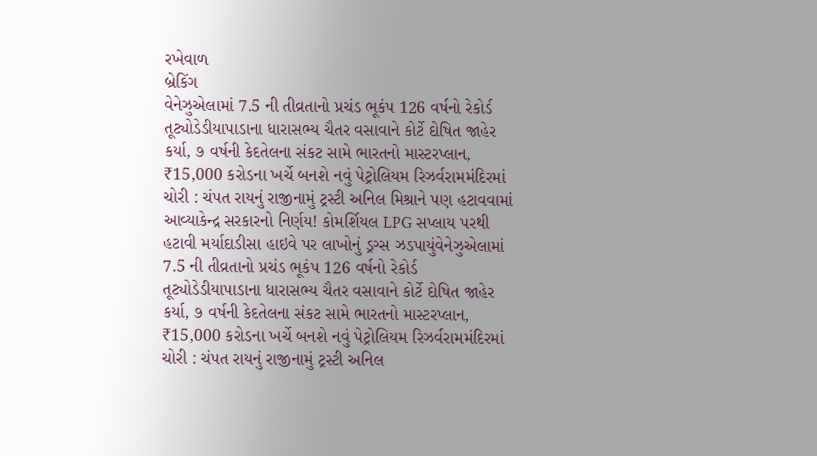રખેવાળ
બ્રેકિંગ
વેનેઝુએલામાં 7.5 ની તીવ્રતાનો પ્રચંડ ભૂકંપ 126 વર્ષનો રેકોર્ડ તૂટ્યોડેડીયાપાડાના ધારાસભ્ય ચૈતર વસાવાને કોર્ટે દોષિત જાહેર કર્યા, ૭ વર્ષની કેદતેલના સંકટ સામે ભારતનો માસ્ટરપ્લાન, ₹15,000 કરોડના ખર્ચે બનશે નવું પેટ્રોલિયમ રિઝર્વરામમંદિરમાં ચોરી : ચંપત રાયનું રાજીનામું ટ્રસ્ટી અનિલ મિશ્રાને પણ હટાવવામાં આવ્યાકેન્દ્ર સરકારનો નિર્ણય! કોમર્શિયલ LPG સપ્લાય પરથી હટાવી મર્યાદાડીસા હાઇવે પર લાખોનું ડ્રગ્સ ઝડપાયુંવેનેઝુએલામાં 7.5 ની તીવ્રતાનો પ્રચંડ ભૂકંપ 126 વર્ષનો રેકોર્ડ તૂટ્યોડેડીયાપાડાના ધારાસભ્ય ચૈતર વસાવાને કોર્ટે દોષિત જાહેર કર્યા, ૭ વર્ષની કેદતેલના સંકટ સામે ભારતનો માસ્ટરપ્લાન, ₹15,000 કરોડના ખર્ચે બનશે નવું પેટ્રોલિયમ રિઝર્વરામમંદિરમાં ચોરી : ચંપત રાયનું રાજીનામું ટ્રસ્ટી અનિલ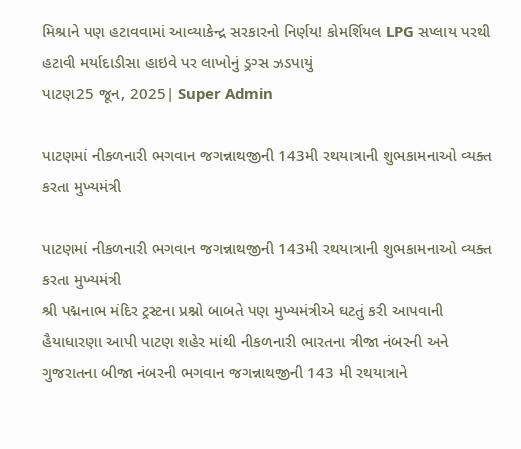મિશ્રાને પણ હટાવવામાં આવ્યાકેન્દ્ર સરકારનો નિર્ણય! કોમર્શિયલ LPG સપ્લાય પરથી હટાવી મર્યાદાડીસા હાઇવે પર લાખોનું ડ્રગ્સ ઝડપાયું
પાટણ25 જૂન, 2025| Super Admin

પાટણમાં નીકળનારી ભગવાન જગન્નાથજીની 143મી રથયાત્રાની શુભકામનાઓ વ્યક્ત કરતા મુખ્યમંત્રી

પાટણમાં નીકળનારી ભગવાન જગન્નાથજીની 143મી રથયાત્રાની શુભકામનાઓ વ્યક્ત કરતા મુખ્યમંત્રી
શ્રી પદ્મનાભ મંદિર ટ્રસ્ટના પ્રશ્નો બાબતે પણ મુખ્યમંત્રીએ ઘટતું કરી આપવાની હૈયાધારણા આપી પાટણ શહેર માંથી નીકળનારી ભારતના ત્રીજા નંબરની અને ગુજરાતના બીજા નંબરની ભગવાન જગન્નાથજીની 143 મી રથયાત્રાને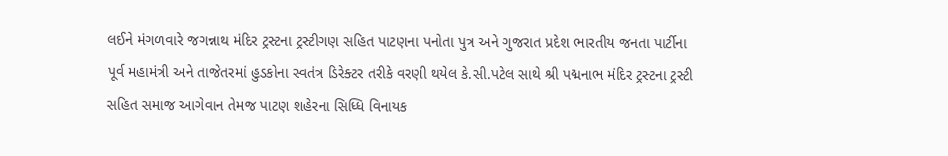લઈને મંગળવારે જગન્નાથ મંદિર ટ્રસ્ટના ટ્રસ્ટીગણ સહિત પાટણના પનોતા પુત્ર અને ગુજરાત પ્રદેશ ભારતીય જનતા પાર્ટીના પૂર્વ મહામંત્રી અને તાજેતરમાં હુડકોના સ્વતંત્ર ડિરેક્ટર તરીકે વરણી થયેલ કે.સી.પટેલ સાથે શ્રી પદ્મનાભ મંદિર ટ્રસ્ટના ટ્રસ્ટી સહિત સમાજ આગેવાન તેમજ પાટણ શહેરના સિધ્ધિ વિનાયક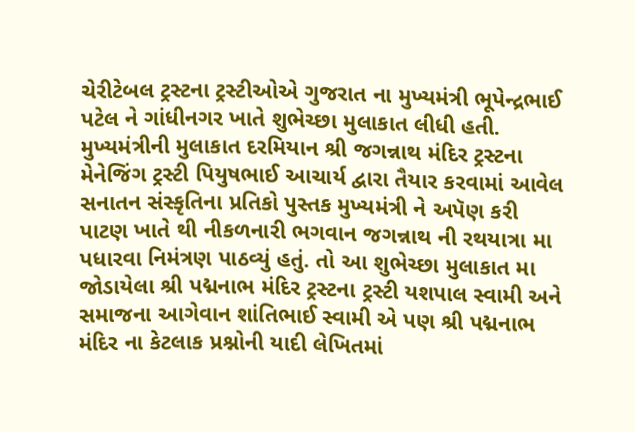ચેરીટેબલ ટ્રસ્ટના ટ્રસ્ટીઓએ ગુજરાત ના મુખ્યમંત્રી ભૂપેન્દ્રભાઈ પટેલ ને ગાંધીનગર ખાતે શુભેચ્છા મુલાકાત લીધી હતી. મુખ્યમંત્રીની મુલાકાત દરમિયાન શ્રી જગન્નાથ મંદિર ટ્રસ્ટના મેનેજિંગ ટ્રસ્ટી પિયુષભાઈ આચાર્ય દ્વારા તૈયાર કરવામાં આવેલ સનાતન સંસ્કૃતિના પ્રતિકો પુસ્તક મુખ્યમંત્રી ને અપૅણ કરી પાટણ ખાતે થી નીકળનારી ભગવાન જગન્નાથ ની રથયાત્રા મા પધારવા નિમંત્રણ પાઠવ્યું હતું. તો આ શુભેચ્છા મુલાકાત મા જોડાયેલા શ્રી પદ્મનાભ મંદિર ટ્રસ્ટના ટ્રસ્ટી યશપાલ સ્વામી અને સમાજના આગેવાન શાંતિભાઈ સ્વામી એ પણ શ્રી પદ્મનાભ મંદિર ના કેટલાક પ્રશ્નોની યાદી લેખિતમાં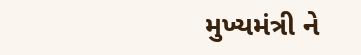મુખ્યમંત્રી ને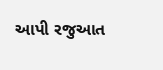આપી રજુઆત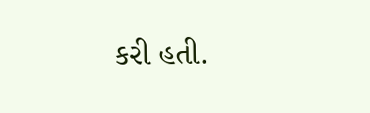કરી હતી.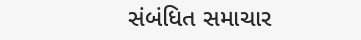સંબંધિત સમાચાર